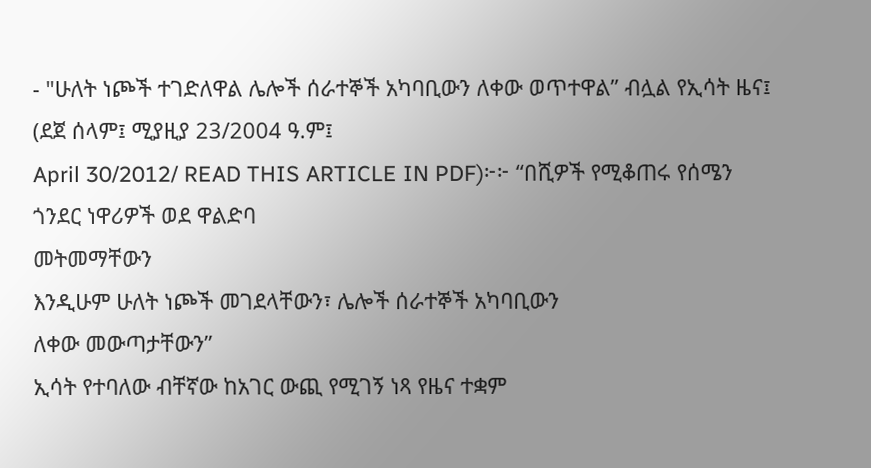- "ሁለት ነጮች ተገድለዋል ሌሎች ሰራተኞች አካባቢውን ለቀው ወጥተዋል” ብሏል የኢሳት ዜና፤
(ደጀ ሰላም፤ ሚያዚያ 23/2004 ዓ.ም፤
April 30/2012/ READ THIS ARTICLE IN PDF)፦፦ “በሺዎች የሚቆጠሩ የሰሜን ጎንደር ነዋሪዎች ወደ ዋልድባ
መትመማቸውን
እንዲሁም ሁለት ነጮች መገደላቸውን፣ ሌሎች ሰራተኞች አካባቢውን
ለቀው መውጣታቸውን”
ኢሳት የተባለው ብቸኛው ከአገር ውጪ የሚገኝ ነጻ የዜና ተቋም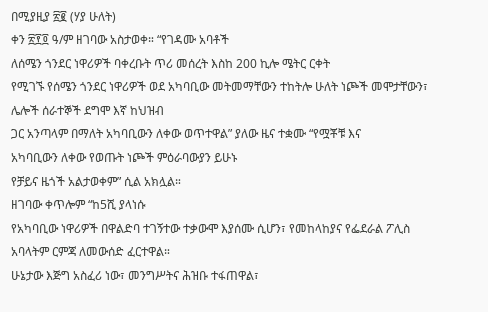በሚያዚያ ፳፪ (ሃያ ሁለት)
ቀን ፳፻፬ ዓ/ም ዘገባው አስታወቀ። “የገዳሙ አባቶች
ለሰሜን ጎንደር ነዋሪዎች ባቀረቡት ጥሪ መሰረት እስከ 200 ኪሎ ሜትር ርቀት
የሚገኙ የሰሜን ጎንደር ነዋሪዎች ወደ አካባቢው መትመማቸውን ተከትሎ ሁለት ነጮች መሞታቸውን፣ ሌሎች ሰራተኞች ደግሞ እኛ ከህዝብ
ጋር አንጣላም በማለት አካባቢውን ለቀው ወጥተዋል” ያለው ዜና ተቋሙ “የሟቾቹ እና
አካባቢውን ለቀው የወጡት ነጮች ምዕራባውያን ይሁኑ
የቻይና ዜጎች አልታወቀም” ሲል አክሏል።
ዘገባው ቀጥሎም “ከ5ሺ ያላነሱ
የአካባቢው ነዋሪዎች በዋልድባ ተገኝተው ተቃውሞ እያሰሙ ሲሆን፣ የመከላከያና የፌደራል ፖሊስ አባላትም ርምጃ ለመውሰድ ፈርተዋል።
ሁኔታው እጅግ አስፈሪ ነው፣ መንግሥትና ሕዝቡ ተፋጠዋል፣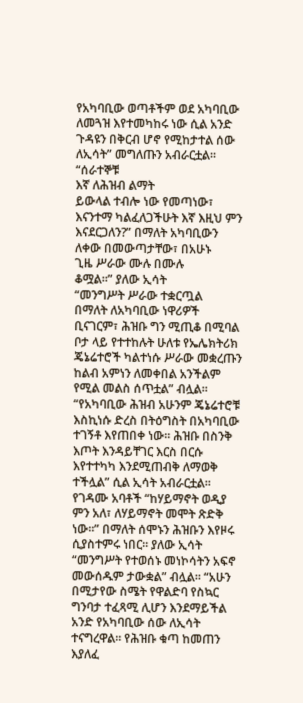የአካባቢው ወጣቶችም ወደ አካባቢው ለመጓዝ እየተመካከሩ ነው ሲል አንድ ጉዳዩን በቅርብ ሆኖ የሚከታተል ሰው ለኢሳት” መግለጡን አብራርቷል።
“ሰራተኞቹ
እኛ ለሕዝብ ልማት
ይውላል ተብሎ ነው የመጣነው፣ እናንተማ ካልፈለጋችሁት እኛ እዚህ ምን እናደርጋለን?” በማለት አካባቢውን ለቀው በመውጣታቸው፣ በአሁኑ
ጊዜ ሥራው ሙሉ በሙሉ
ቆሟል።” ያለው ኢሳት
“መንግሥት ሥራው ተቋርጧል
በማለት ለአካባቢው ነዋሪዎች ቢናገርም፣ ሕዝቡ ግን ሚጢቆ በሚባል ቦታ ላይ የተተከሉት ሁለቱ የኤሌክትሪክ
ጄኔሬተሮች ካልተነሱ ሥራው መቋረጡን
ከልብ አምነን ለመቀበል አንችልም የሚል መልስ ሰጥቷል” ብሏል።
“የአካባቢው ሕዝብ አሁንም ጄኔሬተሮቹ እስኪነሱ ድረስ በትዕግስት በአካባቢው ተገኝቶ እየጠበቀ ነው። ሕዝቡ በስንቅ እጦት እንዳይቸገር እርስ በርሱ እየተተካካ እንደሚጠብቅ ለማወቅ ተችሏል” ሲል ኢሳት አብራርቷል። የገዳሙ አባቶች “ከሃይማኖት ወዲያ ምን አለ፣ ለሃይማኖት መሞት ጽድቅ ነው።” በማለት ሰሞኑን ሕዝቡን እየዞሩ ሲያስተምሩ ነበር። ያለው ኢሳት “መንግሥት የተወሰኑ መነኮሳትን አፍኖ መውሰዱም ታውቋል” ብሏል። “አሁን በሚታየው ስሜት የዋልድባ የስኳር ግንባታ ተፈጻሚ ሊሆን እንደማይችል አንድ የአካባቢው ሰው ለኢሳት ተናግረዋል። የሕዝቡ ቁጣ ከመጠን እያለፈ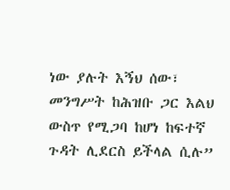ነው ያሉት እኝህ ሰው፣ መንግሥት ከሕዝቡ ጋር እልህ ውስጥ የሚጋባ ከሆነ ከፍተኛ ጉዳት ሊደርስ ይችላል ሲሉ”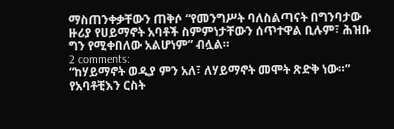ማስጠንቀቃቸውን ጠቅሶ “የመንግሥት ባለስልጣናት በግንባታው ዙሪያ የሀይማኖት አባቶች ስምምነታቸውን ሰጥተዋል ቢሉም፣ ሕዝቡ ግን የሚቀበለው አልሆነም” ብሏል።
2 comments:
“ከሃይማኖት ወዲያ ምን አለ፣ ለሃይማኖት መሞት ጽድቅ ነው።”
የአባቶቺእን ርስት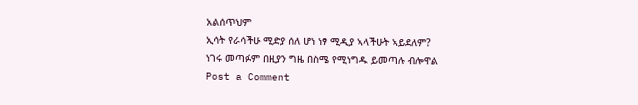አልሰጥህም
ኢሳት የራሳችሁ ሚድያ ሰለ ሆነ ነፃ ሚዲያ ኣላችሁት ኣይደለም?
ነገሩ መጣፉም በዚያን ግዜ በስሜ የሚነግዱ ይመጣሉ ብሎዋል
Post a Comment